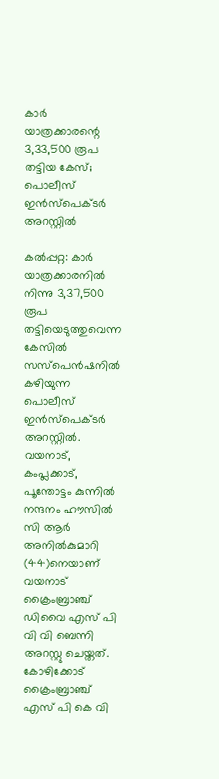കാര്‍ യാത്രക്കാരന്റെ 3,33,500 രൂപ തട്ടിയ കേസ്; പൊലീസ് ഇന്‍സ്പെക്ടര്‍ അറസ്റ്റില്‍

കല്‍പ്പറ്റ: കാര്‍ യാത്രക്കാരനില്‍ നിന്നു 3,37,500 രൂപ തട്ടിയെടുത്തുവെന്ന കേസില്‍ സസ്പെന്‍ഷനില്‍ കഴിയുന്ന പൊലീസ് ഇന്‍സ്പെക്ടര്‍ അറസ്റ്റില്‍. വയനാട്, കംപ്ലക്കാട്, പൂന്തോട്ടം കുന്നില്‍ നന്ദനം ഹൗസില്‍ സി ആര്‍ അനില്‍കുമാറി (44)നെയാണ് വയനാട് ക്രൈംബ്രാഞ്ച് ഡിവൈ എസ് പി വി വി ബെന്നി അറസ്റ്റു ചെയ്തത്. കോഴിക്കോട് ക്രൈംബ്രാഞ്ച് എസ് പി കെ വി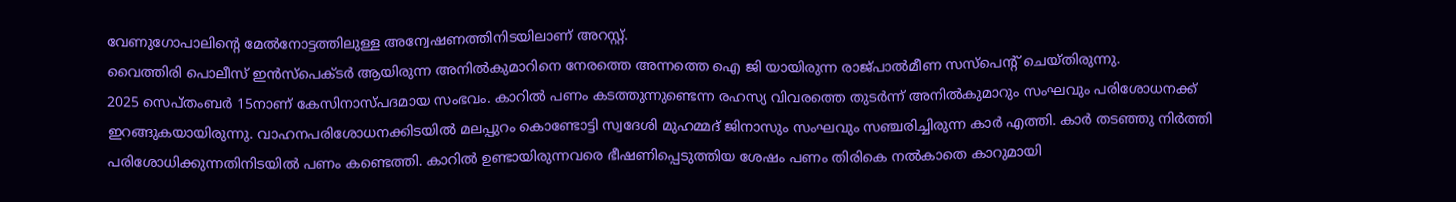വേണുഗോപാലിന്റെ മേല്‍നോട്ടത്തിലുള്ള അന്വേഷണത്തിനിടയിലാണ് അറസ്റ്റ്.
വൈത്തിരി പൊലീസ് ഇന്‍സ്പെക്ടര്‍ ആയിരുന്ന അനില്‍കുമാറിനെ നേരത്തെ അന്നത്തെ ഐ ജി യായിരുന്ന രാജ്പാല്‍മീണ സസ്‌പെന്റ് ചെയ്തിരുന്നു.
2025 സെപ്തംബര്‍ 15നാണ് കേസിനാസ്പദമായ സംഭവം. കാറില്‍ പണം കടത്തുന്നുണ്ടെന്ന രഹസ്യ വിവരത്തെ തുടര്‍ന്ന് അനില്‍കുമാറും സംഘവും പരിശോധനക്ക് ഇറങ്ങുകയായിരുന്നു. വാഹനപരിശോധനക്കിടയില്‍ മലപ്പുറം കൊണ്ടോട്ടി സ്വദേശി മുഹമ്മദ് ജിനാസും സംഘവും സഞ്ചരിച്ചിരുന്ന കാര്‍ എത്തി. കാര്‍ തടഞ്ഞു നിര്‍ത്തി പരിശോധിക്കുന്നതിനിടയില്‍ പണം കണ്ടെത്തി. കാറില്‍ ഉണ്ടായിരുന്നവരെ ഭീഷണിപ്പെടുത്തിയ ശേഷം പണം തിരികെ നല്‍കാതെ കാറുമായി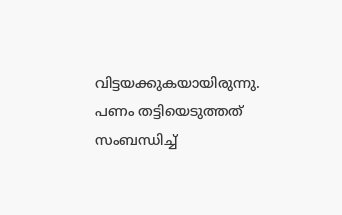വിട്ടയക്കുകയായിരുന്നു. പണം തട്ടിയെടുത്തത് സംബന്ധിച്ച്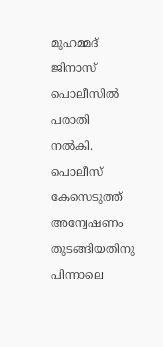മുഹമ്മദ് ജിനാസ് പൊലീസില്‍ പരാതി നല്‍കി. പൊലീസ് കേസെടുത്ത് അന്വേഷണം തുടങ്ങിയതിനു പിന്നാലെ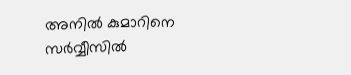അനില്‍ കുമാറിനെ സര്‍വ്വീസില്‍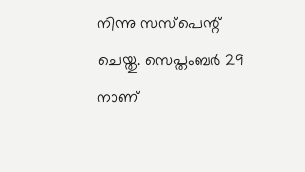നിന്നു സസ്‌പെന്റ് ചെയ്തു. സെപ്തംബര്‍ 29 നാണ്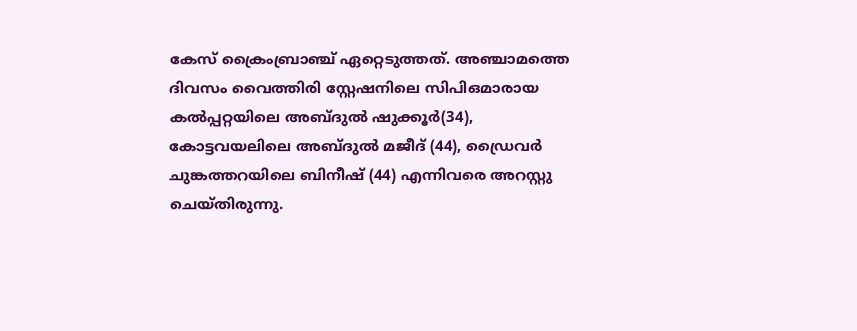കേസ് ക്രൈംബ്രാഞ്ച് ഏറ്റെടുത്തത്. അഞ്ചാമത്തെ ദിവസം വൈത്തിരി സ്റ്റേഷനിലെ സിപിഒമാരായ കല്‍പ്പറ്റയിലെ അബ്ദുല്‍ ഷുക്കൂര്‍(34), കോട്ടവയലിലെ അബ്ദുല്‍ മജീദ് (44), ഡ്രൈവര്‍ ചുങ്കത്തറയിലെ ബിനീഷ് (44) എന്നിവരെ അറസ്റ്റു ചെയ്തിരുന്നു.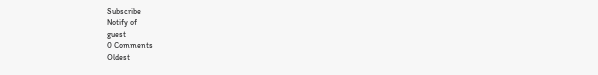Subscribe
Notify of
guest
0 Comments
Oldest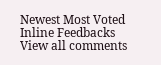Newest Most Voted
Inline Feedbacks
View all comments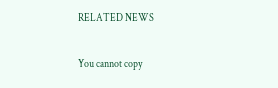RELATED NEWS

You cannot copy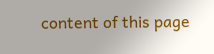content of this page